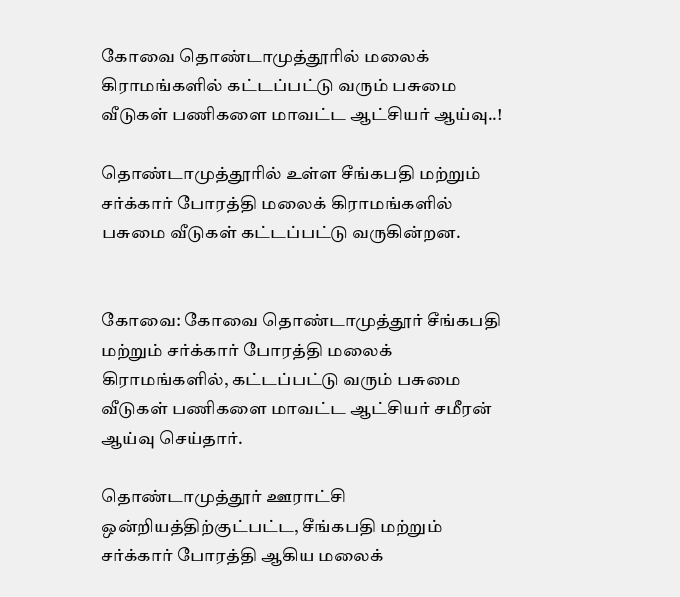கோவை தொண்டாமுத்தூரில் மலைக் கிராமங்களில் கட்டப்பட்டு வரும் பசுமை வீடுகள் பணிகளை மாவட்ட ஆட்சியர் ஆய்வு..!

தொண்டாமுத்தூரில் உள்ள சீங்கபதி மற்றும் சர்க்கார் போரத்தி மலைக் கிராமங்களில் பசுமை வீடுகள் கட்டப்பட்டு வருகின்றன.


கோவை: கோவை தொண்டாமுத்தூர் சீங்கபதி மற்றும் சர்க்கார் போரத்தி மலைக் கிராமங்களில், கட்டப்பட்டு வரும் பசுமை வீடுகள் பணிகளை மாவட்ட ஆட்சியர் சமீரன் ஆய்வு செய்தார்.

தொண்டாமுத்தூர் ஊராட்சி ஒன்றியத்திற்குட்பட்ட, சீங்கபதி மற்றும் சர்க்கார் போரத்தி ஆகிய மலைக்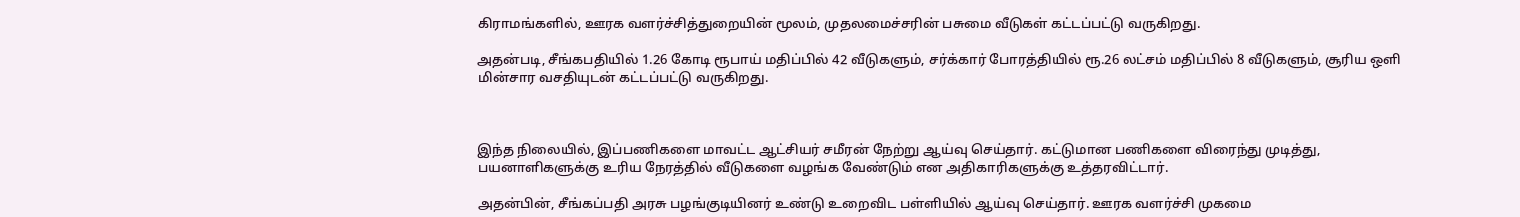கிராமங்களில், ஊரக வளர்ச்சித்துறையின் மூலம், முதலமைச்சரின் பசுமை வீடுகள் கட்டப்பட்டு வருகிறது.

அதன்படி, சீங்கபதியில் 1.26 கோடி ரூபாய் மதிப்பில் 42 வீடுகளும், சர்க்கார் போரத்தியில் ரூ.26 லட்சம் மதிப்பில் 8 வீடுகளும், சூரிய ஒளி மின்சார வசதியுடன் கட்டப்பட்டு வருகிறது.



இந்த நிலையில், இப்பணிகளை மாவட்ட ஆட்சியர் சமீரன் நேற்று ஆய்வு செய்தார். கட்டுமான பணிகளை விரைந்து முடித்து, பயனாளிகளுக்கு உரிய நேரத்தில் வீடுகளை வழங்க வேண்டும் என அதிகாரிகளுக்கு உத்தரவிட்டார்.

அதன்பின், சீங்கப்பதி அரசு பழங்குடியினர் உண்டு உறைவிட பள்ளியில் ஆய்வு செய்தார். ஊரக வளர்ச்சி முகமை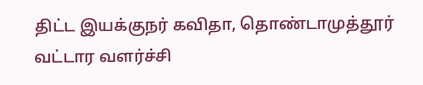திட்ட இயக்குநர் கவிதா, தொண்டாமுத்தூர் வட்டார வளர்ச்சி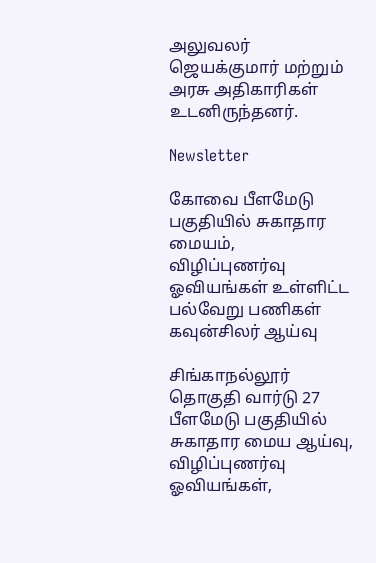அலுவலர் ஜெயக்குமார் மற்றும் அரசு அதிகாரிகள் உடனிருந்தனர்.

Newsletter

கோவை பீளமேடு பகுதியில் சுகாதார மையம், விழிப்புணர்வு ஓவியங்கள் உள்ளிட்ட பல்வேறு பணிகள் கவுன்சிலர் ஆய்வு

சிங்காநல்லூர் தொகுதி வார்டு 27 பீளமேடு பகுதியில் சுகாதார மைய ஆய்வு, விழிப்புணர்வு ஓவியங்கள்,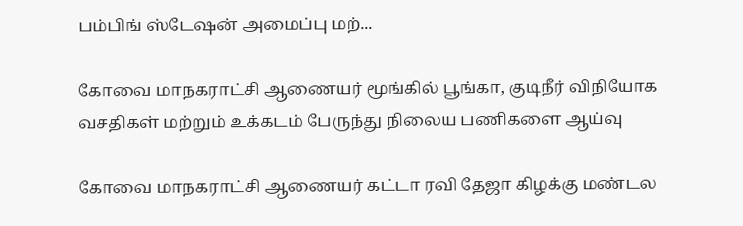பம்பிங் ஸ்டேஷன் அமைப்பு மற்...

கோவை மாநகராட்சி ஆணையர் மூங்கில் பூங்கா, குடிநீர் விநியோக வசதிகள் மற்றும் உக்கடம் பேருந்து நிலைய பணிகளை ஆய்வு

கோவை மாநகராட்சி ஆணையர் கட்டா ரவி தேஜா கிழக்கு மண்டல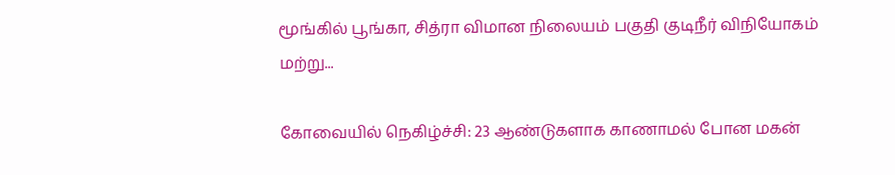மூங்கில் பூங்கா, சித்ரா விமான நிலையம் பகுதி குடிநீர் விநியோகம் மற்று...

கோவையில் நெகிழ்ச்சி: 23 ஆண்டுகளாக காணாமல் போன மகன்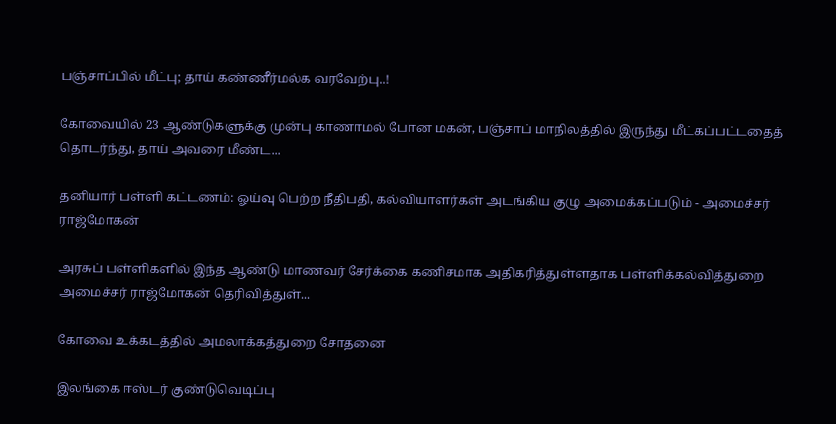பஞ்சாப்பில் மீட்பு; தாய் கண்ணீர்மல்க வரவேற்பு..!

கோவையில் 23 ஆண்டுகளுக்கு முன்பு காணாமல் போன மகன், பஞ்சாப் மாநிலத்தில் இருந்து மீட்கப்பட்டதைத் தொடர்ந்து, தாய் அவரை மீண்ட...

தனியார் பள்ளி கட்டணம்: ஓய்வு பெற்ற நீதிபதி, கல்வியாளர்கள் அடங்கிய குழு அமைக்கப்படும் - அமைச்சர் ராஜ்மோகன்

அரசுப் பள்ளிகளில் இந்த ஆண்டு மாணவர் சேர்க்கை கணிசமாக அதிகரித்துள்ளதாக பள்ளிக்கல்வித்துறை அமைச்சர் ராஜ்மோகன் தெரிவித்துள்...

கோவை உக்கடத்தில் அமலாக்கத்துறை சோதனை

இலங்கை ஈஸ்டர் குண்டுவெடிப்பு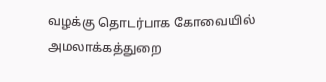வழக்கு தொடர்பாக கோவையில் அமலாக்கத்துறை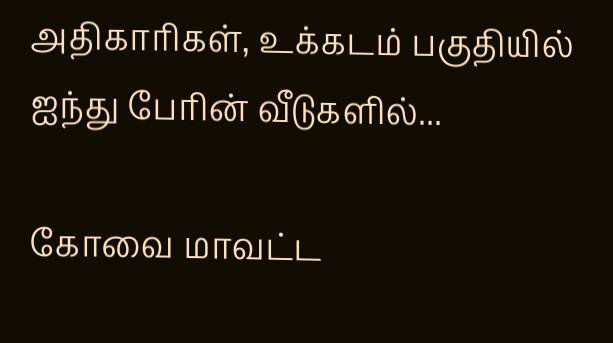அதிகாரிகள், உக்கடம் பகுதியில் ஐந்து பேரின் வீடுகளில்...

கோவை மாவட்ட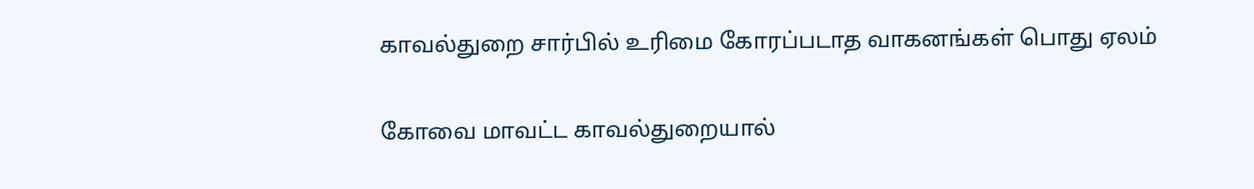காவல்துறை சார்பில் உரிமை கோரப்படாத வாகனங்கள் பொது ஏலம்

கோவை மாவட்ட காவல்துறையால்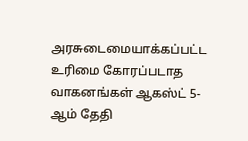அரசுடைமையாக்கப்பட்ட உரிமை கோரப்படாத வாகனங்கள் ஆகஸ்ட் 5-ஆம் தேதி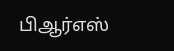பிஆர்எஸ்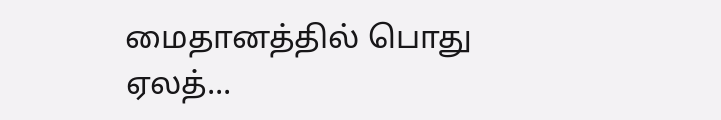மைதானத்தில் பொது ஏலத்...